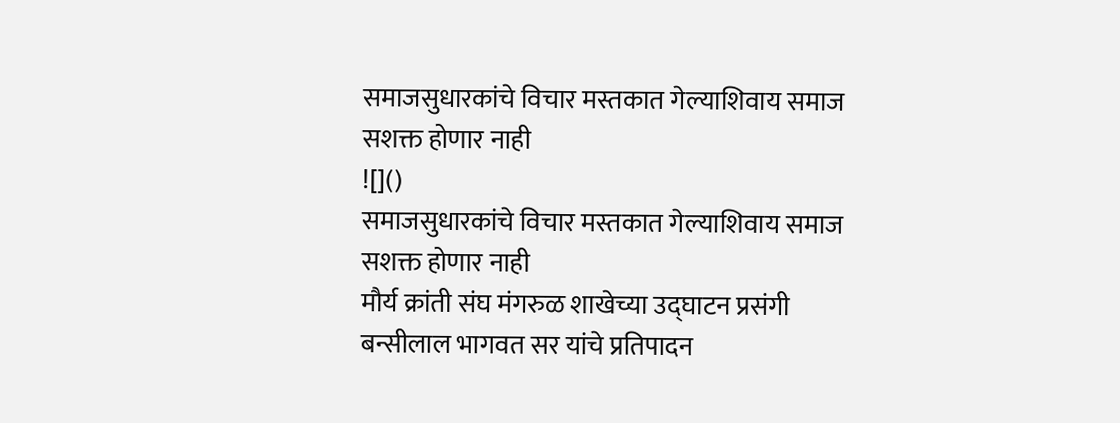समाजसुधारकांचे विचार मस्तकात गेल्याशिवाय समाज सशक्त होणार नाही
![]()
समाजसुधारकांचे विचार मस्तकात गेल्याशिवाय समाज सशक्त होणार नाही
मौर्य क्रांती संघ मंगरुळ शाखेच्या उद्घाटन प्रसंगी बन्सीलाल भागवत सर यांचे प्रतिपादन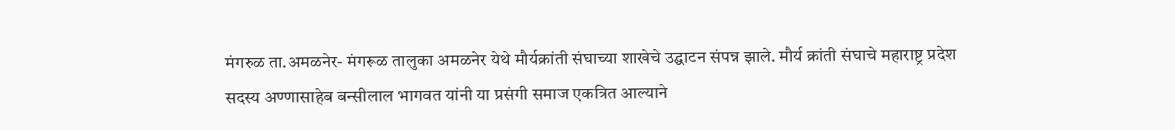मंगरुळ ता.अमळनेर- मंगरूळ तालुका अमळनेर येथे मौर्यक्रांती संघाच्या शाखेचे उद्घाटन संपन्न झाले. मौर्य क्रांती संघाचे महाराष्ट्र प्रदेश सदस्य अण्णासाहेब बन्सीलाल भागवत यांनी या प्रसंगी समाज एकत्रित आल्याने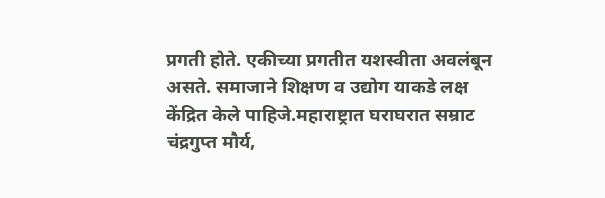प्रगती होते. एकीच्या प्रगतीत यशस्वीता अवलंबून असते. समाजाने शिक्षण व उद्योग याकडे लक्ष केंद्रित केले पाहिजे.महाराष्ट्रात घराघरात सम्राट चंद्रगुप्त मौर्य,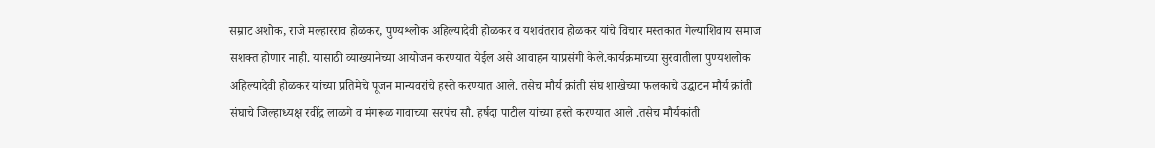सम्राट अशोक, राजे मल्हारराव होळकर, पुण्यश्लोक अहिल्यादेवी होळकर व यशवंतराव होळकर यांचे विचार मस्तकात गेल्याशिवाय समाज सशक्त होणार नाही. यासाठी व्याख्यानेच्या आयोजन करण्यात येईल असे आवाहन याप्रसंगी केले.कार्यक्रमाच्या सुरवातीला पुण्यशलोक अहिल्यादेवी होळकर यांच्या प्रतिमेचे पूजन मान्यवरांचे हस्ते करण्यात आले. तसेच मौर्य क्रांती संघ शाखेच्या फलकाचे उद्घाटन मौर्य क्रांती संघाचे जिल्हाध्यक्ष रवींद्र लाळगे व मंगरूळ गावाच्या सरपंच सौ. हर्षदा पाटील यांच्या हस्ते करण्यात आले .तसेच मौर्यकांती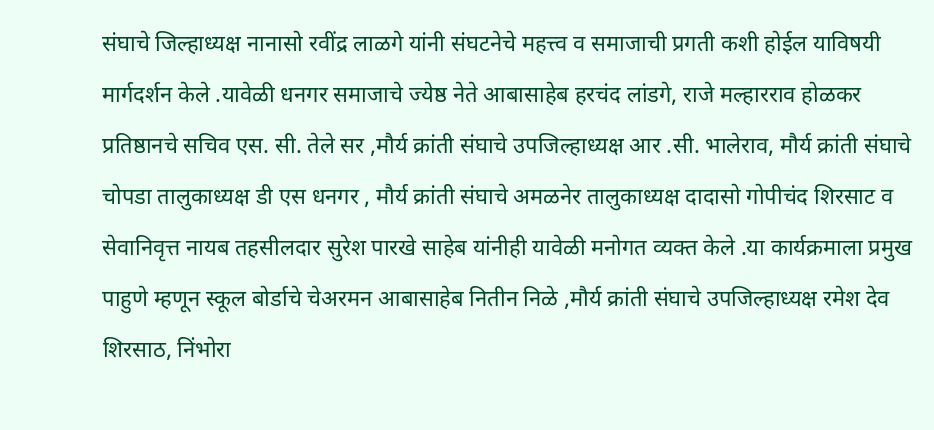संघाचे जिल्हाध्यक्ष नानासो रवींद्र लाळगे यांनी संघटनेचे महत्त्व व समाजाची प्रगती कशी होईल याविषयी मार्गदर्शन केले .यावेळी धनगर समाजाचे ज्येष्ठ नेते आबासाहेब हरचंद लांडगे, राजे मल्हारराव होळकर प्रतिष्ठानचे सचिव एस. सी. तेले सर ,मौर्य क्रांती संघाचे उपजिल्हाध्यक्ष आर .सी. भालेराव, मौर्य क्रांती संघाचे चोपडा तालुकाध्यक्ष डी एस धनगर , मौर्य क्रांती संघाचे अमळनेर तालुकाध्यक्ष दादासो गोपीचंद शिरसाट व सेवानिवृत्त नायब तहसीलदार सुरेश पारखे साहेब यांनीही यावेळी मनोगत व्यक्त केले .या कार्यक्रमाला प्रमुख पाहुणे म्हणून स्कूल बोर्डाचे चेअरमन आबासाहेब नितीन निळे ,मौर्य क्रांती संघाचे उपजिल्हाध्यक्ष रमेश देव शिरसाठ, निंभोरा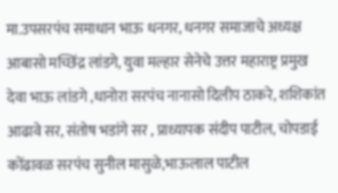मा.उपसरपंच समाधान भाऊ धनगर, धनगर समाजाचे अध्यक्ष आबासो मच्छिंद्र लांडगे, युवा मल्हार सेनेचे उत्तर महाराष्ट्र प्रमुख देवा भाऊ लांडगे ,धानोरा सरपंच नानासो दिलीप ठाकरे, शशिकांत आढावे सर, संतोष भडांगे सर , प्राध्यापक संदीप पाटील, चोपडाई कोंढावळ सरपंच सुनील मासुळे,भाऊलाल पाटील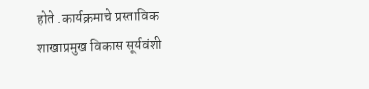होते .कार्यक्रमाचे प्रस्ताविक शाखाप्रमुख विकास सूर्यवंशी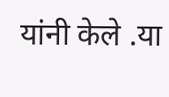यांनी केले .या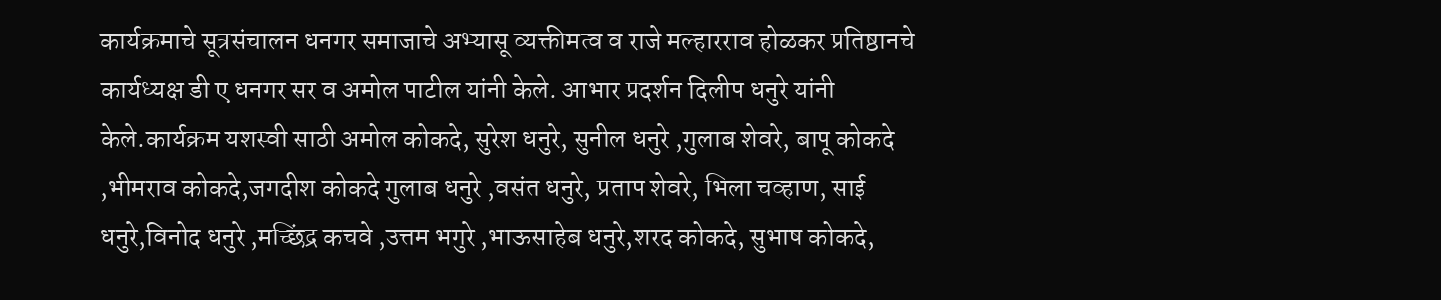कार्यक्रमाचे सूत्रसंचालन धनगर समाजाचे अभ्यासू व्यक्तीमत्व व राजे मल्हारराव होळकर प्रतिष्ठानचे कार्यध्यक्ष डी ए धनगर सर व अमोल पाटील यांनी केले. आभार प्रदर्शन दिलीप धनुरे यांनी केले.कार्यक्रम यशस्वी साठी अमोल कोकदे, सुरेश धनुरे, सुनील धनुरे ,गुलाब शेवरे, बापू कोकदे ,भीमराव कोकदे,जगदीश कोकदे गुलाब धनुरे ,वसंत धनुरे, प्रताप शेवरे, भिला चव्हाण, साई धनुरे,विनोद धनुरे ,मच्छिंद्र कचवे ,उत्तम भगुरे ,भाऊसाहेब धनुरे,शरद कोकदे, सुभाष कोकदे,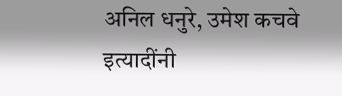अनिल धनुरे, उमेश कचवे इत्यादींनी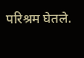परिश्रम घेतले.